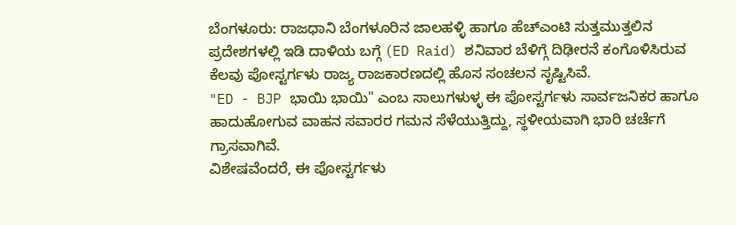ಬೆಂಗಳೂರು: ರಾಜಧಾನಿ ಬೆಂಗಳೂರಿನ ಜಾಲಹಳ್ಳಿ ಹಾಗೂ ಹೆಚ್ಎಂಟಿ ಸುತ್ತಮುತ್ತಲಿನ ಪ್ರದೇಶಗಳಲ್ಲಿ ಇಡಿ ದಾಳಿಯ ಬಗ್ಗೆ (ED Raid) ಶನಿವಾರ ಬೆಳಿಗ್ಗೆ ದಿಢೀರನೆ ಕಂಗೊಳಿಸಿರುವ ಕೆಲವು ಪೋಸ್ಟರ್ಗಳು ರಾಜ್ಯ ರಾಜಕಾರಣದಲ್ಲಿ ಹೊಸ ಸಂಚಲನ ಸೃಷ್ಟಿಸಿವೆ.
"ED - BJP ಭಾಯಿ ಭಾಯಿ" ಎಂಬ ಸಾಲುಗಳುಳ್ಳ ಈ ಪೋಸ್ಟರ್ಗಳು ಸಾರ್ವಜನಿಕರ ಹಾಗೂ ಹಾದುಹೋಗುವ ವಾಹನ ಸವಾರರ ಗಮನ ಸೆಳೆಯುತ್ತಿದ್ದು, ಸ್ಥಳೀಯವಾಗಿ ಭಾರಿ ಚರ್ಚೆಗೆ ಗ್ರಾಸವಾಗಿವೆ.
ವಿಶೇಷವೆಂದರೆ, ಈ ಪೋಸ್ಟರ್ಗಳು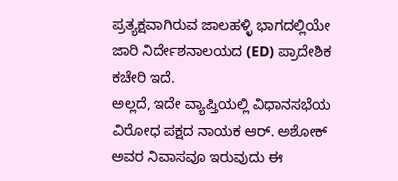ಪ್ರತ್ಯಕ್ಷವಾಗಿರುವ ಜಾಲಹಳ್ಳಿ ಭಾಗದಲ್ಲಿಯೇ ಜಾರಿ ನಿರ್ದೇಶನಾಲಯದ (ED) ಪ್ರಾದೇಶಿಕ ಕಚೇರಿ ಇದೆ.
ಅಲ್ಲದೆ, ಇದೇ ವ್ಯಾಪ್ತಿಯಲ್ಲಿ ವಿಧಾನಸಭೆಯ ವಿರೋಧ ಪಕ್ಷದ ನಾಯಕ ಆರ್. ಅಶೋಕ್ ಅವರ ನಿವಾಸವೂ ಇರುವುದು ಈ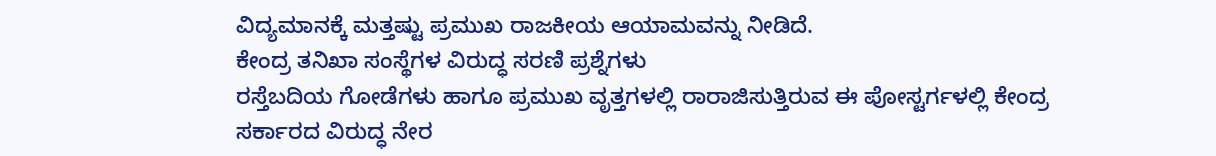ವಿದ್ಯಮಾನಕ್ಕೆ ಮತ್ತಷ್ಟು ಪ್ರಮುಖ ರಾಜಕೀಯ ಆಯಾಮವನ್ನು ನೀಡಿದೆ.
ಕೇಂದ್ರ ತನಿಖಾ ಸಂಸ್ಥೆಗಳ ವಿರುದ್ಧ ಸರಣಿ ಪ್ರಶ್ನೆಗಳು
ರಸ್ತೆಬದಿಯ ಗೋಡೆಗಳು ಹಾಗೂ ಪ್ರಮುಖ ವೃತ್ತಗಳಲ್ಲಿ ರಾರಾಜಿಸುತ್ತಿರುವ ಈ ಪೋಸ್ಟರ್ಗಳಲ್ಲಿ ಕೇಂದ್ರ ಸರ್ಕಾರದ ವಿರುದ್ಧ ನೇರ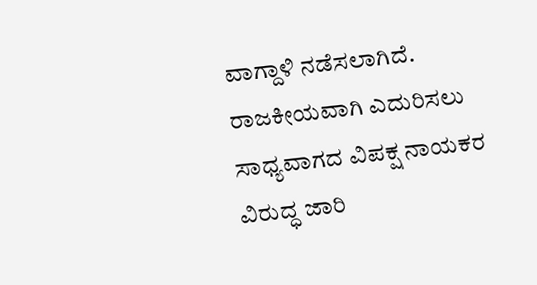ವಾಗ್ದಾಳಿ ನಡೆಸಲಾಗಿದೆ.
ರಾಜಕೀಯವಾಗಿ ಎದುರಿಸಲು ಸಾಧ್ಯವಾಗದ ವಿಪಕ್ಷ ನಾಯಕರ ವಿರುದ್ಧ ಜಾರಿ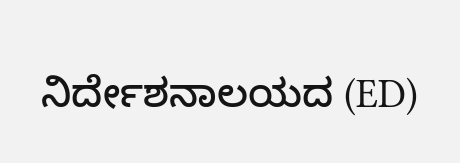ನಿರ್ದೇಶನಾಲಯದ (ED)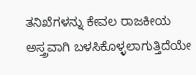ತನಿಖೆಗಳನ್ನು ಕೇವಲ ರಾಜಕೀಯ ಅಸ್ತ್ರವಾಗಿ ಬಳಸಿಕೊಳ್ಳಲಾಗುತ್ತಿದೆಯೇ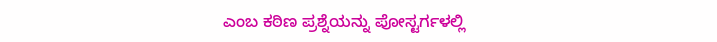ಎಂಬ ಕಠಿಣ ಪ್ರಶ್ನೆಯನ್ನು ಪೋಸ್ಟರ್ಗಳಲ್ಲಿ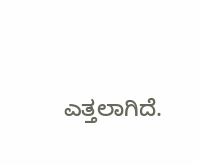ಎತ್ತಲಾಗಿದೆ.